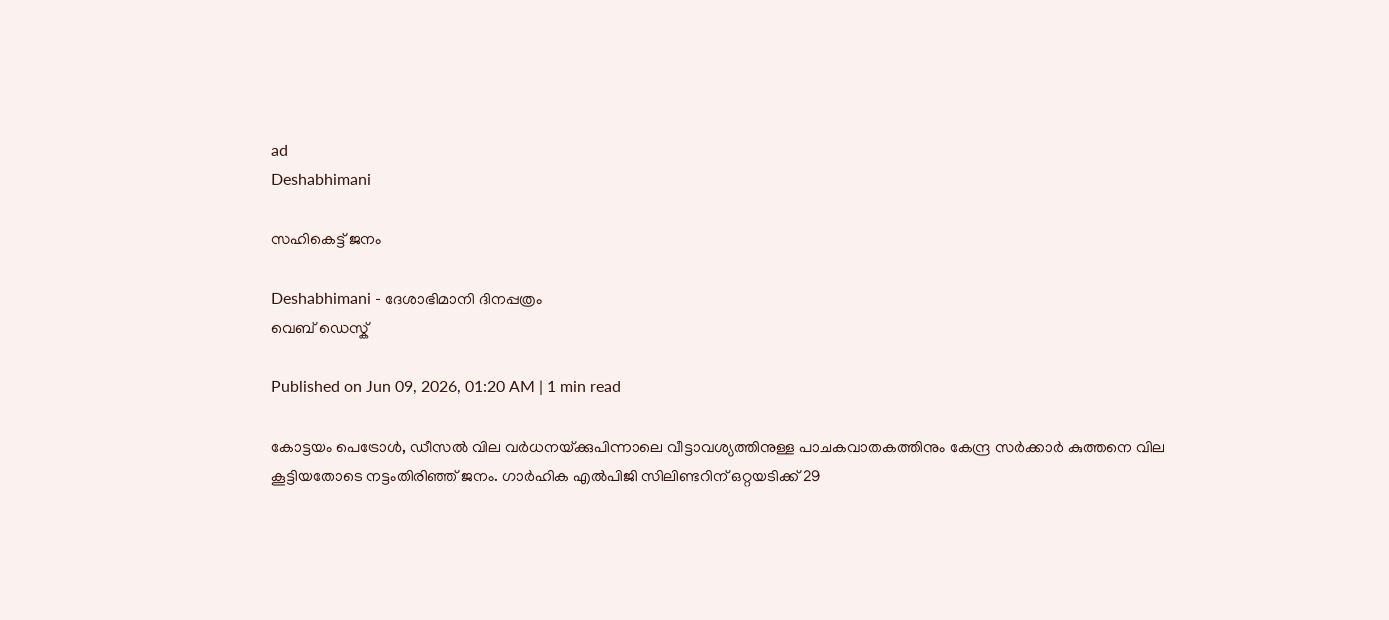ad
Deshabhimani

സഹികെട്ട്‌ ജനം

Deshabhimani - ദേശാഭിമാനി ദിനപ്പത്രം
വെബ് ഡെസ്ക്

Published on Jun 09, 2026, 01:20 AM | 1 min read

കോട്ടയം പെട്രോൾ, ഡീസൽ വില വർധനയ്‌ക്കുപിന്നാലെ വീട്ടാവശ്യത്തിനുള്ള പാചകവാതകത്തിനും കേന്ദ്ര സർക്കാർ കുത്തനെ വില കൂട്ടിയതോടെ നട്ടംതിരിഞ്ഞ്‌ ജനം. ഗാർഹിക എൽപിജി സിലിണ്ടറിന്‌ ഒറ്റയടിക്ക്‌ 29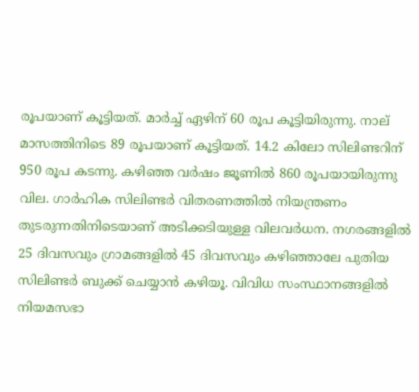രൂപയാണ്‌ കൂട്ടിയത്‌. മാർച്ച്‌ ഏഴിന്‌ 60 രൂപ കൂട്ടിയിരുന്നു. നാല്‌ മാസത്തിനിടെ 89 രൂപയാണ്‌ കൂട്ടിയത്‌. 14.2 കിലോ സിലിണ്ടറിന്‌ 950 രൂപ കടന്നു. കഴിഞ്ഞ വർഷം ജ‍ൂണിൽ 860 രൂപയായിരുന്നു വില. ഗാർഹിക സിലിണ്ടർ വിതരണത്തിൽ നിയന്ത്രണം തുടരുന്നതിനിടെയാണ്‌ അടിക്കടിയുള്ള വിലവർധന. നഗരങ്ങളിൽ 25 ദിവസവും ഗ്രാമങ്ങളിൽ 45 ദിവസവും കഴിഞ്ഞാലേ പുതിയ സിലിണ്ടർ ബുക്ക് ചെയ്യാൻ കഴിയൂ. വിവിധ സംസ്ഥാനങ്ങളിൽ നിയമസഭാ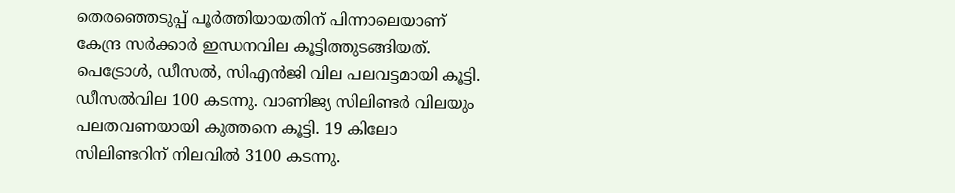തെരഞ്ഞെടുപ്പ്‌ പൂർത്തിയായതിന്‌ പിന്നാലെയാണ്‌ കേന്ദ്ര സർക്കാർ ഇന്ധനവില കൂട്ടിത്തുടങ്ങിയത്‌. പെട്രോൾ, ഡീസൽ, സിഎൻജി വില പലവട്ടമായി കൂട്ടി. ഡീസൽവില 100 കടന്നു. വാണിജ്യ സിലിണ്ടർ വിലയും പലതവണയായി കുത്തനെ കൂട്ടി. 19 കിലോ സിലിണ്ടറിന്‌ നിലവിൽ 3100 കടന്നു.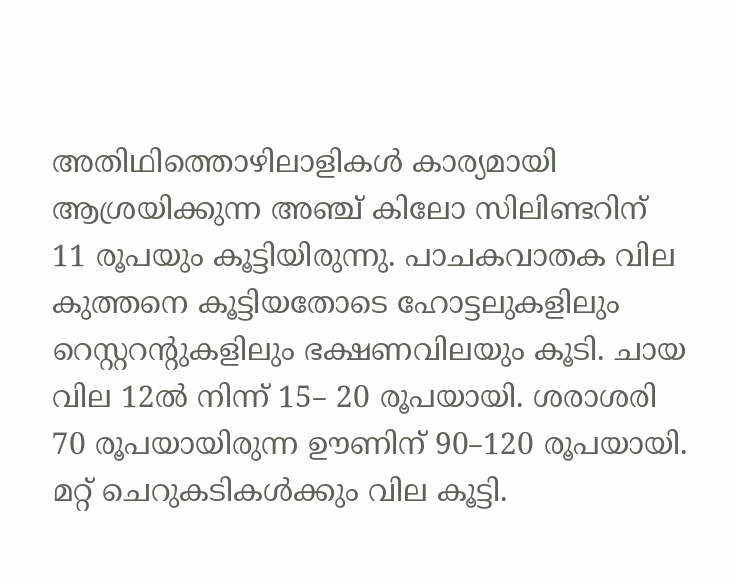അതിഥിത്തൊഴിലാളികൾ കാര്യമായി ആശ്രയിക്കുന്ന അഞ്ച്‌ കിലോ സിലിണ്ടറിന്‌ 11 രൂപയും കൂട്ടിയിരുന്നു. പാചകവാതക വില കുത്തനെ കൂട്ടിയതോടെ ഹോട്ടലുകളിലും റെസ്റ്ററന്റുകളിലും ഭക്ഷണവിലയും കൂടി. ചായ വില 12ൽ നിന്ന്‌ 15– 20 രൂപയായി. ശരാശരി 70 രൂപയായിരുന്ന ഉ‍ൗണിന്‌ 90–120 രൂപയായി. മറ്റ്‌ ചെറുകടികൾക്കും വില കൂട്ടി.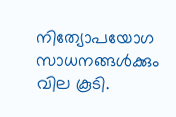നിത്യോപയോഗ സാധനങ്ങൾക്കും വില കൂടി.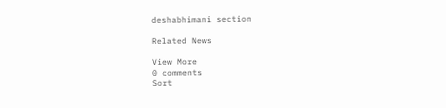deshabhimani section

Related News

View More
0 comments
Sort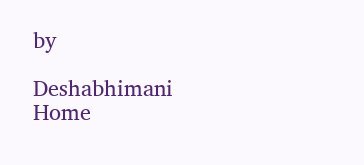by

Deshabhimani
Home